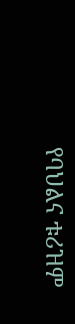የባህልና ቱሪዝም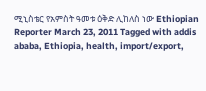ሚኒስቴር የአምስት ዓመቱ ዕቅድ ሊከለስ ነው Ethiopian Reporter March 23, 2011 Tagged with addis ababa, Ethiopia, health, import/export,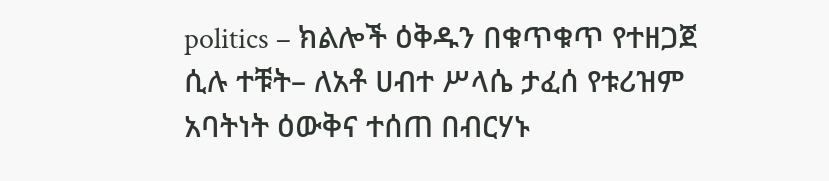politics – ክልሎች ዕቅዱን በቁጥቁጥ የተዘጋጀ ሲሉ ተቹት– ለአቶ ሀብተ ሥላሴ ታፈሰ የቱሪዝም አባትነት ዕውቅና ተሰጠ በብርሃኑ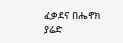ፈቃደና በሔኖክ ያሬድ